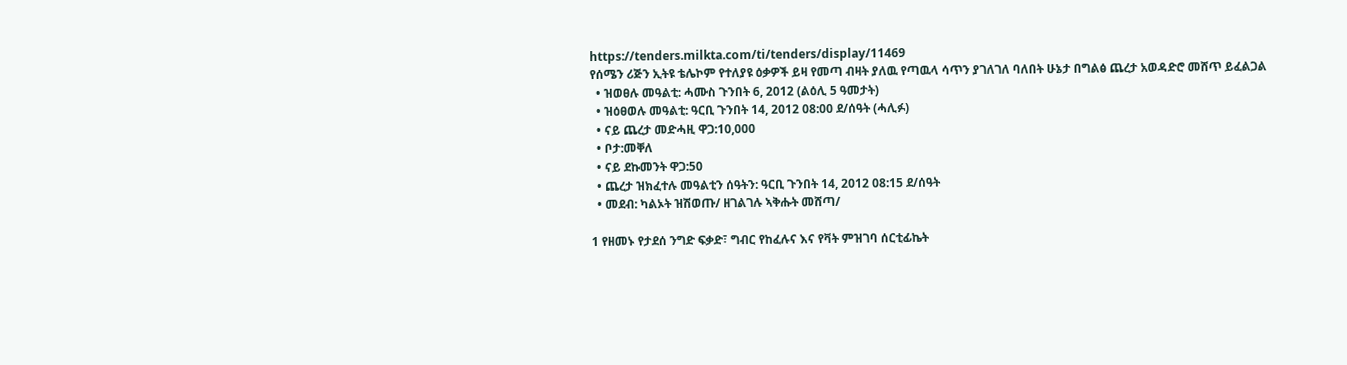https://tenders.milkta.com/ti/tenders/display/11469
የሰሜን ሪጅን ኢትዩ ቴሌኮም የተለያዩ ዕቃዎች ይዛ የመጣ ብዛት ያለዉ የጣዉላ ሳጥን ያገለገለ ባለበት ሁኔታ በግልፅ ጨረታ አወዳድሮ መሸጥ ይፈልጋል
  • ዝወፀሉ መዓልቲ: ሓሙስ ጉንበት 6, 2012 (ልዕሊ 5 ዓመታት)
  • ዝዕፀወሉ መዓልቲ: ዓርቢ ጉንበት 14, 2012 08:00 ደ/ሰዓት (ሓሊፉ)
  • ናይ ጨረታ መድሓዚ ዋጋ:10,000
  • ቦታ:መቐለ
  • ናይ ደኩመንት ዋጋ:50
  • ጨረታ ዝክፈተሉ መዓልቲን ሰዓትን: ዓርቢ ጉንበት 14, 2012 08:15 ደ/ሰዓት
  • መደብ: ካልኦት ዝሽወጡ/ ዘገልገሉ ኣቅሑት መሸጣ/

1 የዘመኑ የታደሰ ንግድ ፍቃድ፣ ግብር የከፈሉና እና የቫት ምዝገባ ሰርቲፊኬት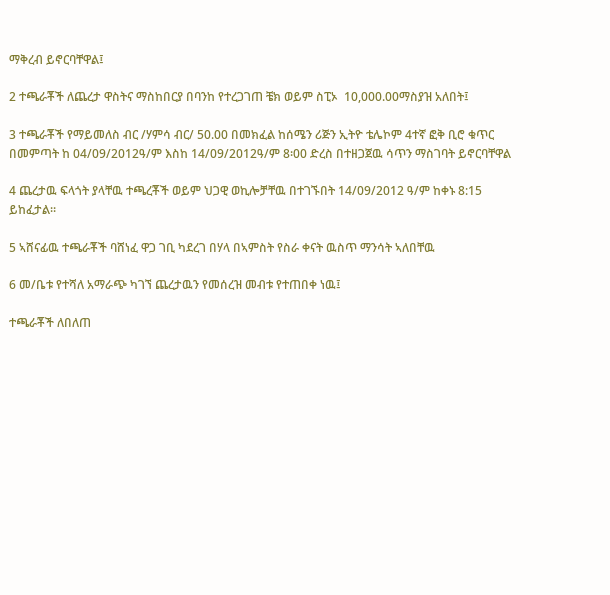ማቅረብ ይኖርባቸዋል፤

2 ተጫራቾች ለጨረታ ዋስትና ማስከበርያ በባንከ የተረጋገጠ ቼክ ወይም ስፒኦ  10,000.00ማስያዝ አለበት፤

3 ተጫራቾች የማይመለስ ብር /ሃምሳ ብር/ 50.00 በመክፈል ከሰሜን ሪጅን ኢትዮ ቴሌኮም 4ተኛ ፎቅ ቢሮ ቁጥር በመምጣት ከ 04/09/2012ዓ/ም እስከ 14/09/2012ዓ/ም 8፡00 ድረስ በተዘጋጀዉ ሳጥን ማስገባት ይኖርባቸዋል

4 ጨረታዉ ፍላጎት ያላቸዉ ተጫረቾች ወይም ህጋዊ ወኪሎቻቸዉ በተገኙበት 14/09/2012 ዓ/ም ከቀኑ 8:15 ይከፈታል።

5 ኣሸናፊዉ ተጫራቾች ባሸነፈ ዋጋ ገቢ ካደረገ በሃላ በኣምስት የስራ ቀናት ዉስጥ ማንሳት ኣለበቸዉ

6 መ/ቤቱ የተሻለ አማራጭ ካገኘ ጨረታዉን የመሰረዝ መብቱ የተጠበቀ ነዉ፤

ተጫራቾች ለበለጠ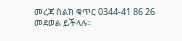መረጃ ስልክ ቁጥር 0344-41 86 26 መደወል ይችላሉ፡፡